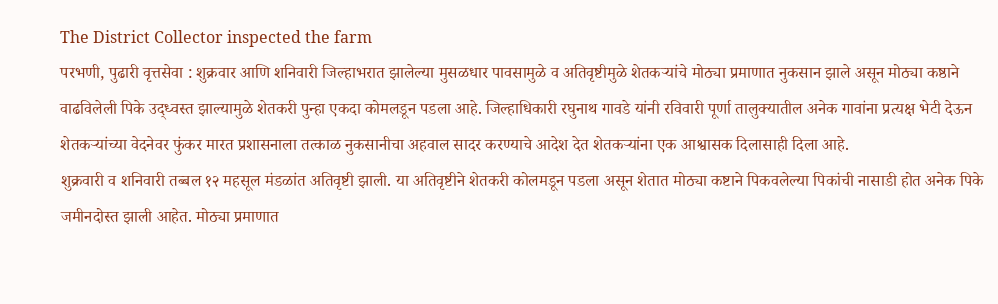The District Collector inspected the farm
परभणी, पुढारी वृत्तसेवा : शुक्रवार आणि शनिवारी जिल्हाभरात झालेल्या मुसळधार पावसामुळे व अतिवृष्टीमुळे शेतकऱ्यांचे मोठ्या प्रमाणात नुकसान झाले असून मोठ्या कष्ठाने वाढविलेली पिके उद्ध्वस्त झाल्यामुळे शेतकरी पुन्हा एकदा कोमलडून पडला आहे. जिल्हाधिकारी रघुनाथ गावडे यांनी रविवारी पूर्णा तालुक्यातील अनेक गावांना प्रत्यक्ष भेटी देऊन शेतकऱ्यांच्या वेदनेवर फुंकर मारत प्रशासनाला तत्काळ नुकसानीचा अहवाल सादर करण्याचे आदेश देत शेतकऱ्यांना एक आश्वासक दिलासाही दिला आहे.
शुक्रवारी व शनिवारी तब्बल १२ महसूल मंडळांत अतिवृष्टी झाली. या अतिवृष्टीने शेतकरी कोलमडून पडला असून शेतात मोठ्या कष्टाने पिकवलेल्या पिकांची नासाडी होत अनेक पिके जमीनदोस्त झाली आहेत. मोठ्या प्रमाणात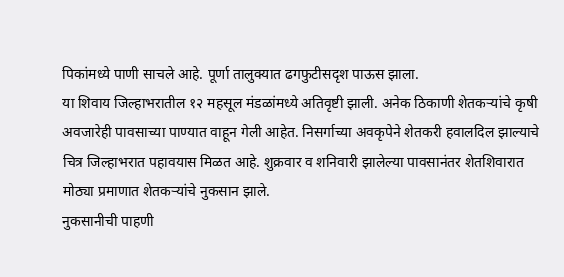पिकांमध्ये पाणी साचले आहे. पूर्णा तालुक्यात ढगफुटीसदृश पाऊस झाला.
या शिवाय जिल्हाभरातील १२ महसूल मंडळांमध्ये अतिवृष्टी झाली. अनेक ठिकाणी शेतकऱ्यांचे कृषी अवजारेही पावसाच्या पाण्यात वाहून गेली आहेत. निसर्गाच्या अवकृपेने शेतकरी हवालदिल झाल्याचे चित्र जिल्हाभरात पहावयास मिळत आहे. शुक्रवार व शनिवारी झालेल्या पावसानंतर शेतशिवारात मोठ्या प्रमाणात शेतकऱ्यांचे नुकसान झाले.
नुकसानीची पाहणी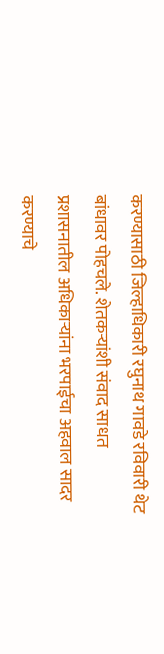करण्यासाठी जिल्हाधिकारी रघुनाथ गावडे रविवारी थेट बांधावर पोहचले. शेतकऱ्यांशी संवाद साधत प्रशासनातील अधिकाऱ्यांना भरपाईचा अहवाल सादर करण्याचे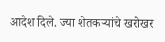आदेश दिले. ज्या शेतकऱ्यांचे खरोखर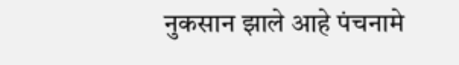नुकसान झाले आहे पंचनामे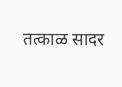तत्काळ सादर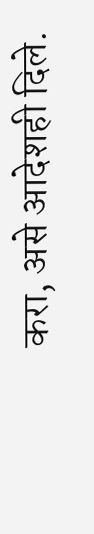करा, असे आदेशही दिले.